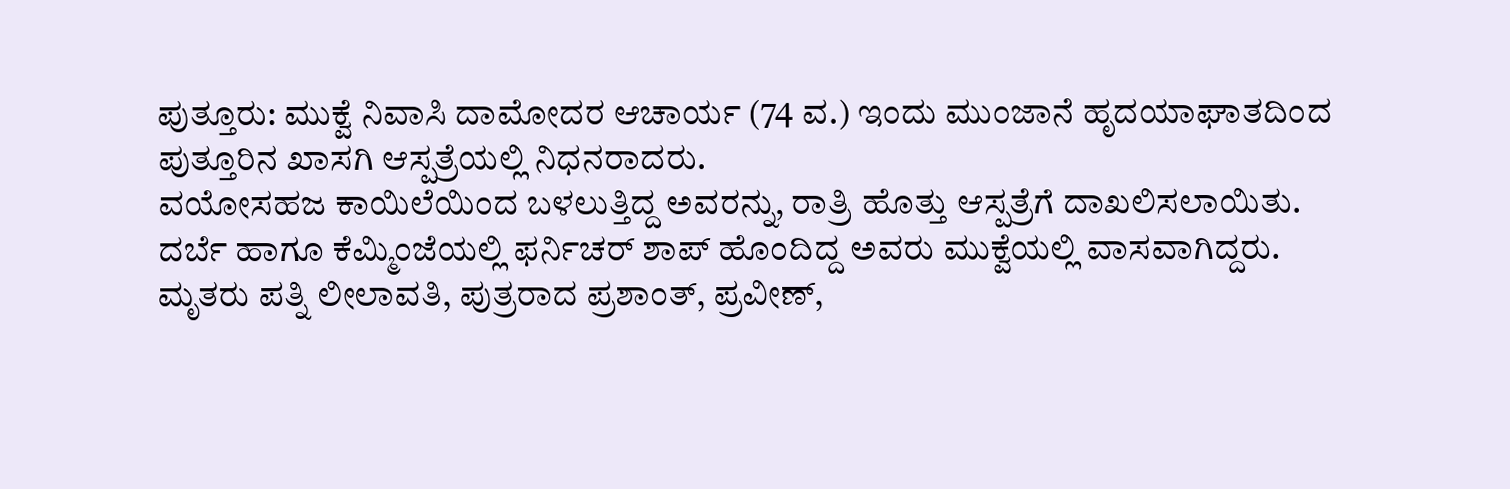ಪುತ್ತೂರು: ಮುಕ್ವೆ ನಿವಾಸಿ ದಾಮೋದರ ಆಚಾರ್ಯ (74 ವ.) ಇಂದು ಮುಂಜಾನೆ ಹೃದಯಾಘಾತದಿಂದ ಪುತ್ತೂರಿನ ಖಾಸಗಿ ಆಸ್ಪತ್ರೆಯಲ್ಲಿ ನಿಧನರಾದರು.
ವಯೋಸಹಜ ಕಾಯಿಲೆಯಿಂದ ಬಳಲುತ್ತಿದ್ದ ಅವರನ್ನು, ರಾತ್ರಿ ಹೊತ್ತು ಆಸ್ಪತ್ರೆಗೆ ದಾಖಲಿಸಲಾಯಿತು.
ದರ್ಬೆ ಹಾಗೂ ಕೆಮ್ಮಿಂಜೆಯಲ್ಲಿ ಫರ್ನಿಚರ್ ಶಾಪ್ ಹೊಂದಿದ್ದ ಅವರು ಮುಕ್ವೆಯಲ್ಲಿ ವಾಸವಾಗಿದ್ದರು.
ಮೃತರು ಪತ್ನಿ ಲೀಲಾವತಿ, ಪುತ್ರರಾದ ಪ್ರಶಾಂತ್, ಪ್ರವೀಣ್,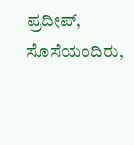ಪ್ರದೀಪ್, ಸೊಸೆಯಂದಿರು,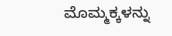ಮೊಮ್ಮಕ್ಕಳನ್ನು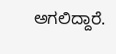ಅಗಲಿದ್ದಾರೆ.